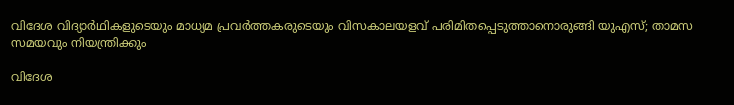വിദേശ വിദ്യാര്‍ഥികളുടെയും മാധ്യമ പ്രവര്‍ത്തകരുടെയും വിസകാലയളവ് പരിമിതപ്പെടുത്താനൊരുങ്ങി യുഎസ്; താമസ സമയവും നിയന്ത്രിക്കും

വിദേശ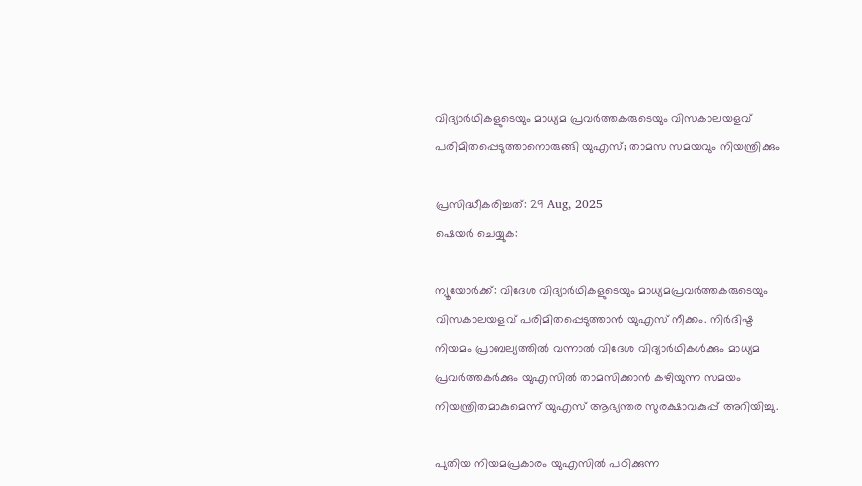വിദ്യാര്‍ഥികളുടെയും മാധ്യമ പ്രവര്‍ത്തകരുടെയും വിസകാലയളവ് പരിമിതപ്പെടുത്താനൊരുങ്ങി യുഎസ്; താമസ സമയവും നിയന്ത്രിക്കും

പ്രസിദ്ധീകരിച്ചത്: 29 Aug, 2025
ഷെയർ ചെയ്യുക:

ന്യൂയോര്‍ക്ക്: വിദേശ വിദ്യാര്‍ഥികളുടെയും മാധ്യമപ്രവര്‍ത്തകരുടെയും വിസകാലയളവ് പരിമിതപ്പെടുത്താന്‍ യുഎസ് നീക്കം. നിര്‍ദിഷ്ട നിയമം പ്രാബല്യത്തില്‍ വന്നാല്‍ വിദേശ വിദ്യാര്‍ഥികള്‍ക്കും മാധ്യമ പ്രവര്‍ത്തകര്‍ക്കും യുഎസില്‍ താമസിക്കാന്‍ കഴിയുന്ന സമയം നിയന്ത്രിതമാകുമെന്ന് യുഎസ് ആഭ്യന്തര സുരക്ഷാവകുപ്പ് അറിയിച്ചു.

പുതിയ നിയമപ്രകാരം യുഎസില്‍ പഠിക്കുന്ന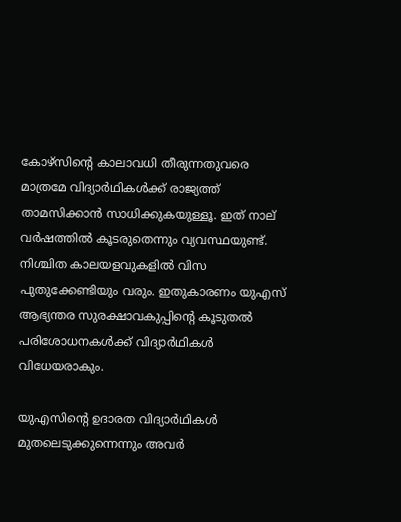കോഴ്‌സിന്റെ കാലാവധി തീരുന്നതുവരെ മാത്രമേ വിദ്യാര്‍ഥികള്‍ക്ക് രാജ്യത്ത് താമസിക്കാന്‍ സാധിക്കുകയുള്ളൂ. ഇത് നാല് വര്‍ഷത്തില്‍ കൂടരുതെന്നും വ്യവസ്ഥയുണ്ട്. നിശ്ചിത കാലയളവുകളില്‍ വിസ പുതുക്കേണ്ടിയും വരും. ഇതുകാരണം യുഎസ് ആഭ്യന്തര സുരക്ഷാവകുപ്പിന്റെ കൂടുതല്‍ പരിശോധനകള്‍ക്ക് വിദ്യാര്‍ഥികള്‍ വിധേയരാകും.

യുഎസിന്റെ ഉദാരത വിദ്യാര്‍ഥികള്‍ മുതലെടുക്കുന്നെന്നും അവര്‍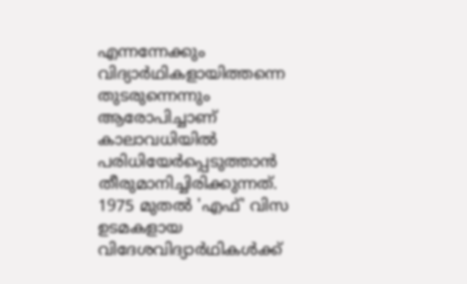എന്നന്നേക്കും വിദ്യാര്‍ഥികളായിത്തന്നെ തുടരുന്നെന്നും ആരോപിച്ചാണ് കാലാവധിയില്‍ പരിധിയേര്‍പ്പെടുത്താന്‍ തീരുമാനിച്ചിരിക്കുന്നത്. 1975 മുതല്‍ 'എഫ്' വിസ ഉടമകളായ വിദേശവിദ്യാര്‍ഥികള്‍ക്ക്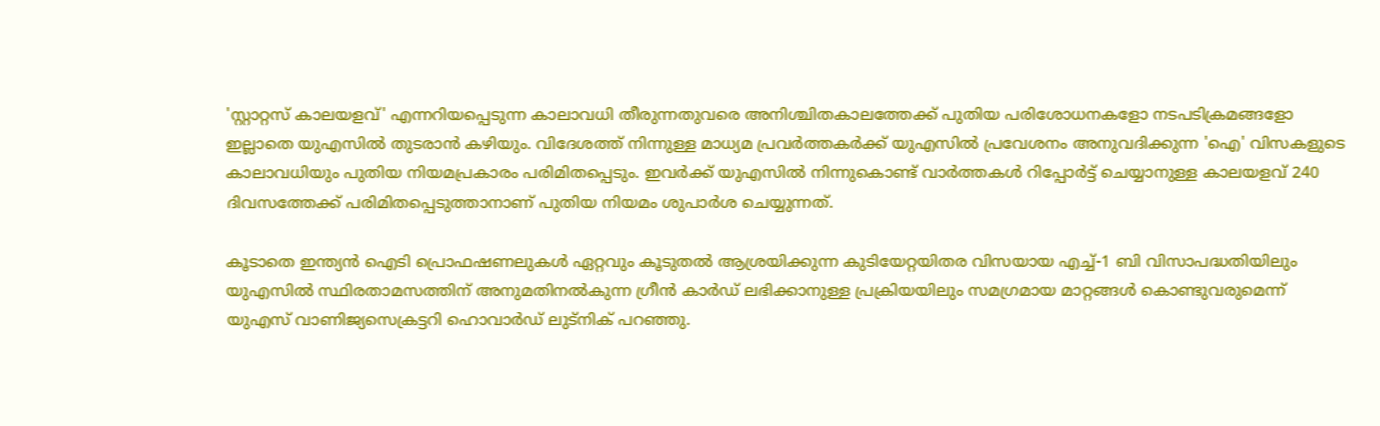'സ്റ്റാറ്റസ് കാലയളവ്' എന്നറിയപ്പെടുന്ന കാലാവധി തീരുന്നതുവരെ അനിശ്ചിതകാലത്തേക്ക് പുതിയ പരിശോധനകളോ നടപടിക്രമങ്ങളോ ഇല്ലാതെ യുഎസില്‍ തുടരാന്‍ കഴിയും. വിദേശത്ത് നിന്നുള്ള മാധ്യമ പ്രവര്‍ത്തകര്‍ക്ക് യുഎസില്‍ പ്രവേശനം അനുവദിക്കുന്ന 'ഐ' വിസകളുടെ കാലാവധിയും പുതിയ നിയമപ്രകാരം പരിമിതപ്പെടും. ഇവര്‍ക്ക് യുഎസില്‍ നിന്നുകൊണ്ട് വാര്‍ത്തകള്‍ റിപ്പോര്‍ട്ട് ചെയ്യാനുള്ള കാലയളവ് 240 ദിവസത്തേക്ക് പരിമിതപ്പെടുത്താനാണ് പുതിയ നിയമം ശുപാര്‍ശ ചെയ്യുന്നത്.

കൂടാതെ ഇന്ത്യന്‍ ഐടി പ്രൊഫഷണലുകള്‍ ഏറ്റവും കൂടുതല്‍ ആശ്രയിക്കുന്ന കുടിയേറ്റയിതര വിസയായ എച്ച്-1 ബി വിസാപദ്ധതിയിലും യുഎസില്‍ സ്ഥിരതാമസത്തിന് അനുമതിനല്‍കുന്ന ഗ്രീന്‍ കാര്‍ഡ് ലഭിക്കാനുള്ള പ്രക്രിയയിലും സമഗ്രമായ മാറ്റങ്ങള്‍ കൊണ്ടുവരുമെന്ന് യുഎസ് വാണിജ്യസെക്രട്ടറി ഹൊവാര്‍ഡ് ലുട്‌നിക് പറഞ്ഞു.